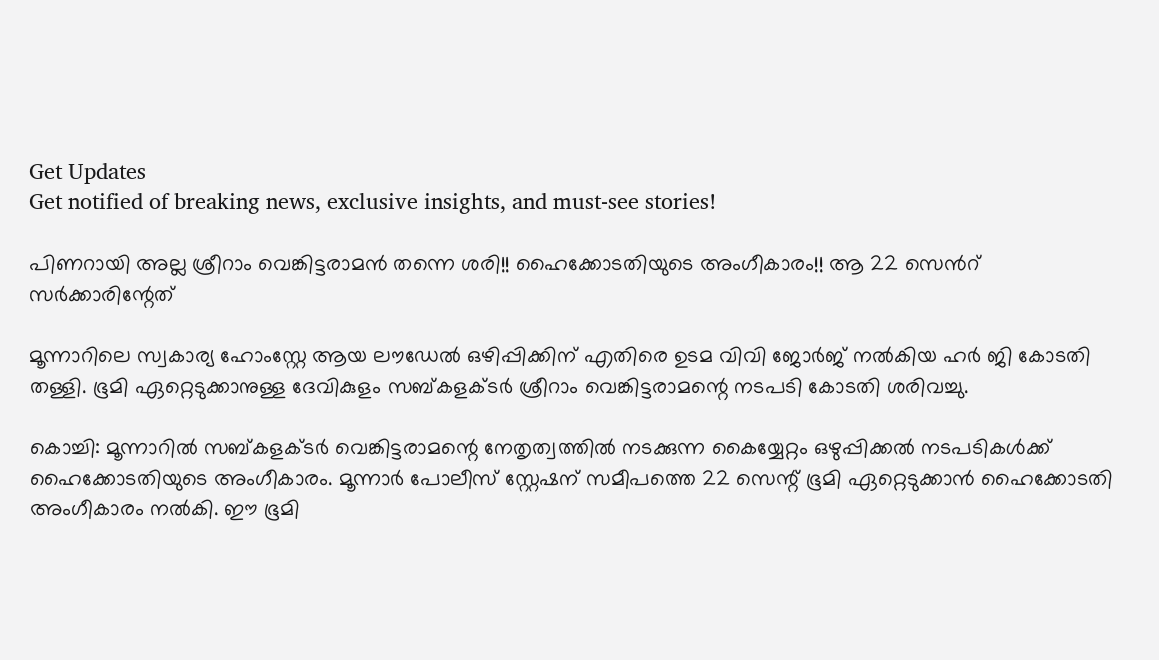Get Updates
Get notified of breaking news, exclusive insights, and must-see stories!

പിണറായി അല്ല ശ്രീറാം വെങ്കിട്ടരാമൻ തന്നെ ശരി!! ഹൈക്കോടതിയുടെ അംഗീകാരം!! ആ 22 സെന്‍റ് സർക്കാരിന്റേത്

മൂന്നാറിലെ സ്വകാര്യ ഹോംസ്റ്റേ ആയ ലൗഡേൽ ഒഴിപ്പിക്കിന് എതിരെ ഉടമ വിവി ജോർജ് നൽകിയ ഹർ ജി കോടതി തള്ളി. ഭൂമി ഏറ്റെടുക്കാനുള്ള ദേവികുളം സബ്കളക്ടർ ശ്രീറാം വെങ്കിട്ടരാമന്റെ നടപടി കോടതി ശരിവച്ചു.

കൊച്ചി: മൂന്നാറിൽ സബ്കളക്ടർ വെങ്കിട്ടരാമന്റെ നേതൃത്വത്തിൽ നടക്കുന്ന കൈയ്യേറ്റം ഒഴുപ്പിക്കൽ നടപടികൾക്ക് ഹൈക്കോടതിയുടെ അംഗീകാരം. മൂന്നാർ പോലീസ് സ്റ്റേഷന് സമീപത്തെ 22 സെന്റ് ഭൂമി ഏറ്റെടുക്കാൻ ഹൈക്കോടതി അംഗീകാരം നൽകി. ഈ ഭൂമി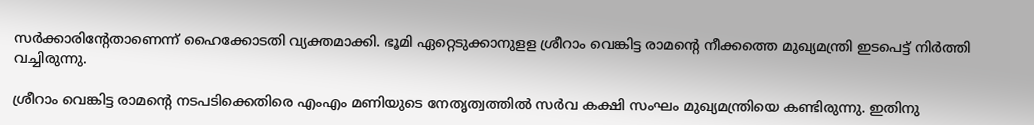സർക്കാരിന്റേതാണെന്ന് ഹൈക്കോടതി വ്യക്തമാക്കി. ഭൂമി ഏറ്റെടുക്കാനുളള ശ്രീറാം വെങ്കിട്ട രാമന്റെ നീക്കത്തെ മുഖ്യമന്ത്രി ഇടപെട്ട് നിർത്തി വച്ചിരുന്നു.

ശ്രീറാം വെങ്കിട്ട രാമന്റെ നടപടിക്കെതിരെ എംഎം മണിയുടെ നേതൃത്വത്തിൽ സർവ കക്ഷി സംഘം മുഖ്യമന്ത്രിയെ കണ്ടിരുന്നു. ഇതിനു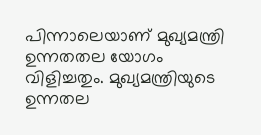പിന്നാലെയാണ് മുഖ്യമന്ത്രി ഉന്നതതല യോഗം വിളിച്ചതും. മുഖ്യമന്ത്രിയുടെ ഉന്നതല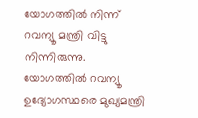യോഗത്തിൽ നിന്ന് റവന്യൂ മന്ത്രി വിട്ടു നിന്നിരുന്നു. യോഗത്തില്‍ റവന്യൂ ഉദ്യോഗസ്ഥരെ മുഖ്യമന്ത്രി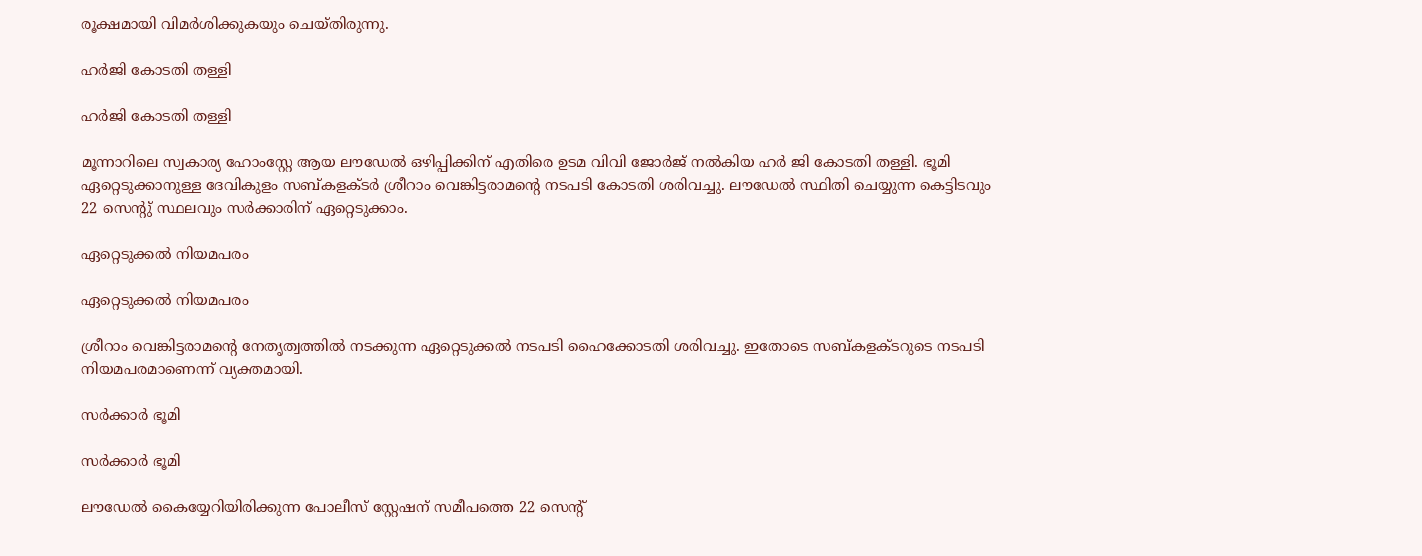രൂക്ഷമായി വിമർശിക്കുകയും ചെയ്തിരുന്നു.

ഹർജി കോടതി തള്ളി

ഹർജി കോടതി തള്ളി

മൂന്നാറിലെ സ്വകാര്യ ഹോംസ്റ്റേ ആയ ലൗഡേൽ ഒഴിപ്പിക്കിന് എതിരെ ഉടമ വിവി ജോർജ് നൽകിയ ഹർ ജി കോടതി തള്ളി. ഭൂമി ഏറ്റെടുക്കാനുള്ള ദേവികുളം സബ്കളക്ടർ ശ്രീറാം വെങ്കിട്ടരാമന്റെ നടപടി കോടതി ശരിവച്ചു. ലൗഡേൽ സ്ഥിതി ചെയ്യുന്ന കെട്ടിടവും 22 സെന്റു് സ്ഥലവും സർക്കാരിന് ഏറ്റെടുക്കാം.

ഏറ്റെടുക്കൽ നിയമപരം

ഏറ്റെടുക്കൽ നിയമപരം

ശ്രീറാം വെങ്കിട്ടരാമന്റെ നേതൃത്വത്തിൽ നടക്കുന്ന ഏറ്റെടുക്കൽ നടപടി ഹൈക്കോടതി ശരിവച്ചു. ഇതോടെ സബ്കളക്ടറുടെ നടപടി നിയമപരമാണെന്ന് വ്യക്തമായി.

സർക്കാർ ഭൂമി

സർക്കാർ ഭൂമി

ലൗഡേൽ കൈയ്യേറിയിരിക്കുന്ന പോലീസ് സ്റ്റേഷന് സമീപത്തെ 22 സെന്റ്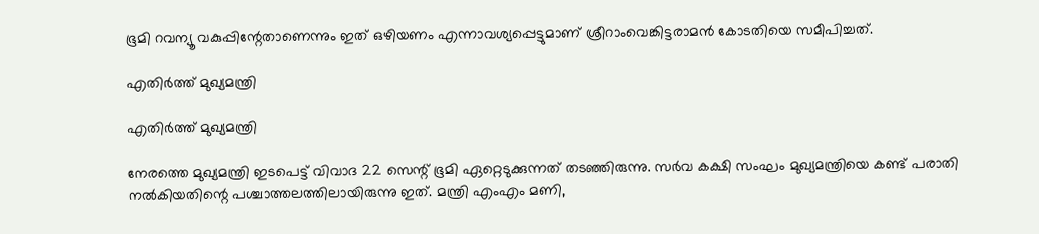ഭൂമി റവന്യൂ വകുപ്പിന്റേതാണെന്നും ഇത് ഒഴിയണം എന്നാവശ്യപ്പെട്ടുമാണ് ശ്രീറാംവെങ്കിട്ടരാമൻ കോടതിയെ സമീപിച്ചത്.

എതിർത്ത് മുഖ്യമന്ത്രി

എതിർത്ത് മുഖ്യമന്ത്രി

നേരത്തെ മുഖ്യമന്ത്രി ഇടപെട്ട് വിവാദ 22 സെന്റ് ഭൂമി ഏറ്റെടുക്കുന്നത് തടഞ്ഞിരുന്നു. സർവ കക്ഷി സംഘം മുഖ്യമന്ത്രിയെ കണ്ട് പരാതി നൽകിയതിന്റെ പശ്ചാത്തലത്തിലായിരുന്നു ഇത്. മന്ത്രി എംഎം മണി,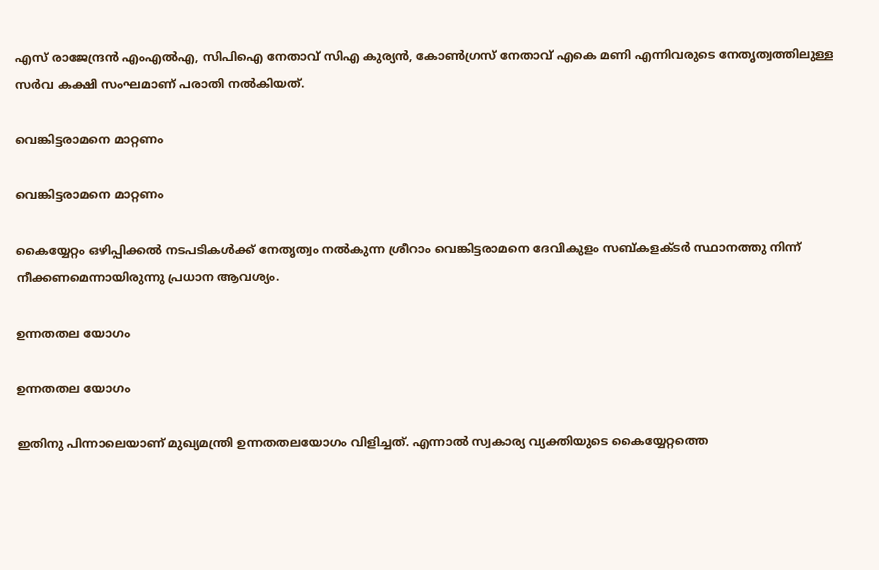എസ് രാജേന്ദ്രൻ എംഎൽഎ, സിപിഐ നേതാവ് സിഎ കുര്യൻ, കോൺഗ്രസ് നേതാവ് എകെ മണി എന്നിവരുടെ നേതൃത്വത്തിലുള്ള സർവ കക്ഷി സംഘമാണ് പരാതി നൽകിയത്.

വെങ്കിട്ടരാമനെ മാറ്റണം

വെങ്കിട്ടരാമനെ മാറ്റണം

കൈയ്യേറ്റം ഒഴിപ്പിക്കൽ നടപടികൾക്ക് നേതൃത്വം നൽകുന്ന ശ്രീറാം വെങ്കിട്ടരാമനെ ദേവികുളം സബ്കളക്ടർ സ്ഥാനത്തു നിന്ന് നീക്കണമെന്നായിരുന്നു പ്രധാന ആവശ്യം.

ഉന്നതതല യോഗം

ഉന്നതതല യോഗം

ഇതിനു പിന്നാലെയാണ് മുഖ്യ‌മന്ത്രി ഉന്നതതലയോഗം വിളിച്ചത്. എന്നാൽ സ്വകാര്യ വ്യക്തിയുടെ കൈയ്യേറ്റത്തെ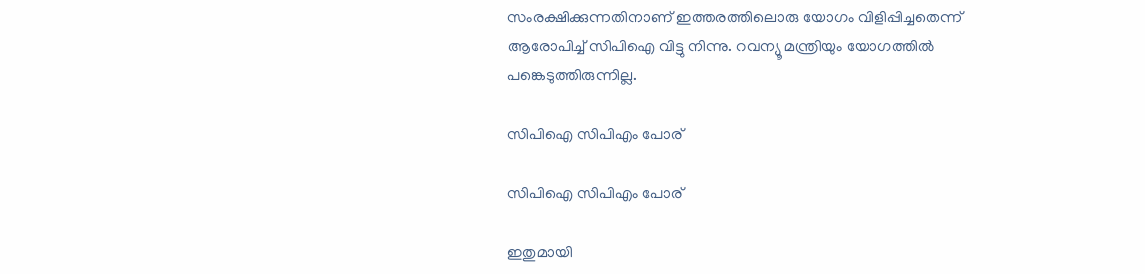സംരക്ഷിക്കുന്നതിനാണ് ഇത്തരത്തിലൊരു യോഗം വിളിപ്പിച്ചതെന്ന് ആരോപിച്ച് സിപിഐ വിട്ടു നിന്നു. റവന്യൂ മന്ത്രിയും യോഗത്തിൽ പങ്കെടുത്തിരുന്നില്ല.

സിപിഐ സിപിഎം പോര്

സിപിഐ സിപിഎം പോര്

ഇതുമായി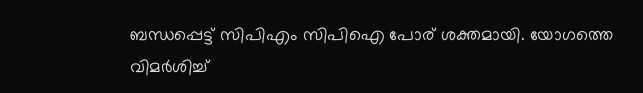ബന്ധപ്പെട്ട് സിപിഎം സിപിഐ പോര് ശക്തമായി. യോഗത്തെ വിമർശിച്ച്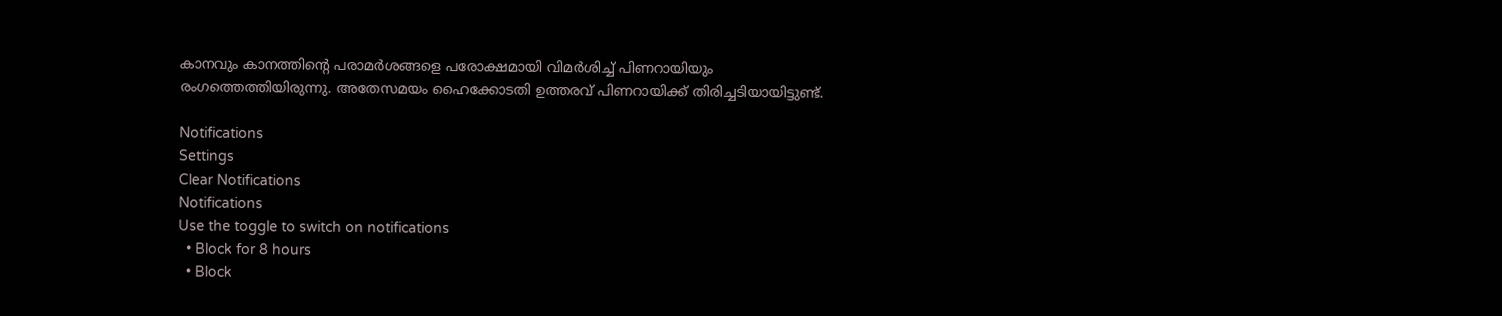കാനവും കാനത്തിന്റെ പരാമർശങ്ങളെ പരോക്ഷമായി വിമർശിച്ച് പിണറായിയും രംഗത്തെത്തിയിരുന്നു. അതേസമയം ഹൈക്കോടതി ഉത്തരവ് പിണറായിക്ക് തിരിച്ചടിയായിട്ടുണ്ട്.

Notifications
Settings
Clear Notifications
Notifications
Use the toggle to switch on notifications
  • Block for 8 hours
  • Block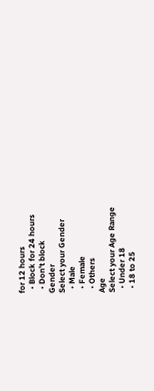for 12 hours
  • Block for 24 hours
  • Don't block
Gender
Select your Gender
  • Male
  • Female
  • Others
Age
Select your Age Range
  • Under 18
  • 18 to 25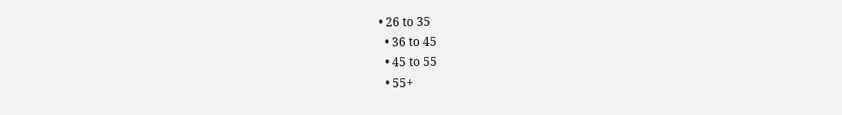• 26 to 35
  • 36 to 45
  • 45 to 55
  • 55+